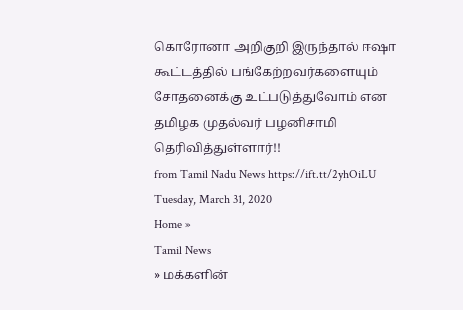கொரோனா அறிகுறி இருந்தால் ஈஷா கூட்டத்தில் பங்கேற்றவர்களையும் சோதனைக்கு உட்படுத்துவோம் என தமிழக முதல்வர் பழனிசாமி தெரிவித்துள்ளார்!!
from Tamil Nadu News https://ift.tt/2yhOiLU
Tuesday, March 31, 2020
Home »
Tamil News
» மக்களின்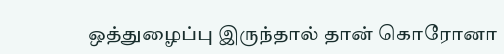ஒத்துழைப்பு இருந்தால் தான் கொரோனா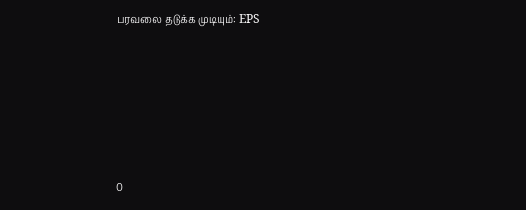பரவலை தடுக்க முடியும்: EPS







0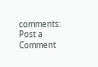comments:
Post a Comment